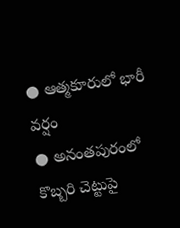● ఆత్మకూరులో భారీ వర్షం
● అనంతపురంలో కొబ్బరి చెట్టుపై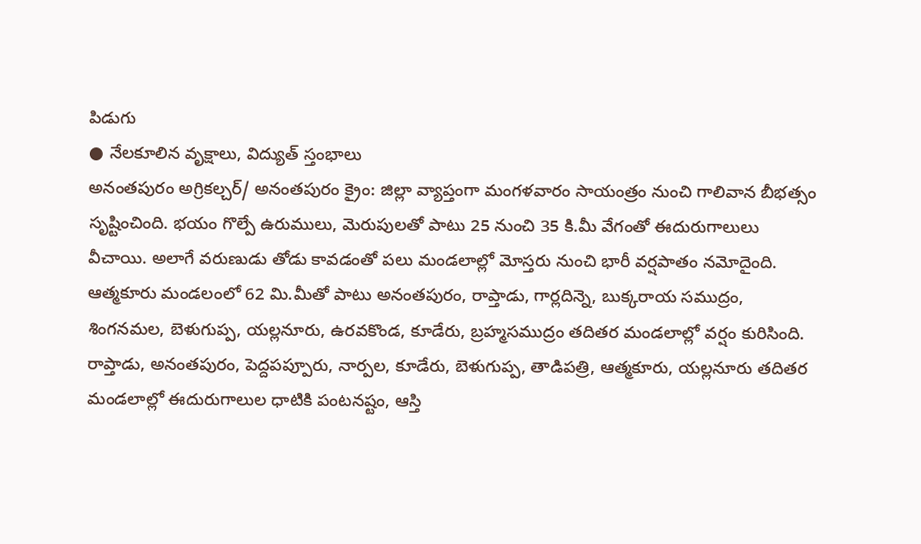పిడుగు
● నేలకూలిన వృక్షాలు, విద్యుత్ స్తంభాలు
అనంతపురం అగ్రికల్చర్/ అనంతపురం క్రైం: జిల్లా వ్యాప్తంగా మంగళవారం సాయంత్రం నుంచి గాలివాన బీభత్సం సృష్టించింది. భయం గొల్పే ఉరుములు, మెరుపులతో పాటు 25 నుంచి 35 కి.మీ వేగంతో ఈదురుగాలులు వీచాయి. అలాగే వరుణుడు తోడు కావడంతో పలు మండలాల్లో మోస్తరు నుంచి భారీ వర్షపాతం నమోదైంది. ఆత్మకూరు మండలంలో 62 మి.మీతో పాటు అనంతపురం, రాప్తాడు, గార్లదిన్నె, బుక్కరాయ సముద్రం, శింగనమల, బెళుగుప్ప, యల్లనూరు, ఉరవకొండ, కూడేరు, బ్రహ్మసముద్రం తదితర మండలాల్లో వర్షం కురిసింది. రాప్తాడు, అనంతపురం, పెద్దపప్పూరు, నార్పల, కూడేరు, బెళుగుప్ప, తాడిపత్రి, ఆత్మకూరు, యల్లనూరు తదితర మండలాల్లో ఈదురుగాలుల ధాటికి పంటనష్టం, ఆస్తి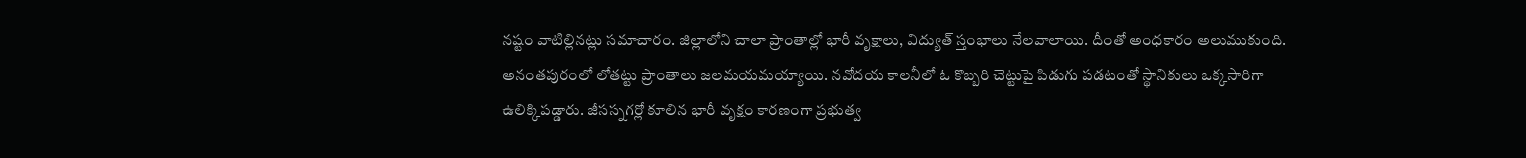నష్టం వాటిల్లినట్లు సమాచారం. జిల్లాలోని చాలా ప్రాంతాల్లో భారీ వృక్షాలు, విద్యుత్ స్తంభాలు నేలవాలాయి. దీంతో అంధకారం అలుముకుంది. అనంతపురంలో లోతట్టు ప్రాంతాలు జలమయమయ్యాయి. నవోదయ కాలనీలో ఓ కొబ్బరి చెట్టుపై పిడుగు పడటంతో స్థానికులు ఒక్కసారిగా ఉలిక్కిపడ్డారు. జీసస్నగర్లో కూలిన భారీ వృక్షం కారణంగా ప్రభుత్వ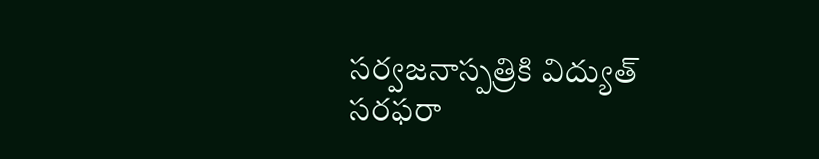సర్వజనాస్పత్రికి విద్యుత్ సరఫరా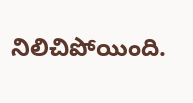నిలిచిపోయింది.